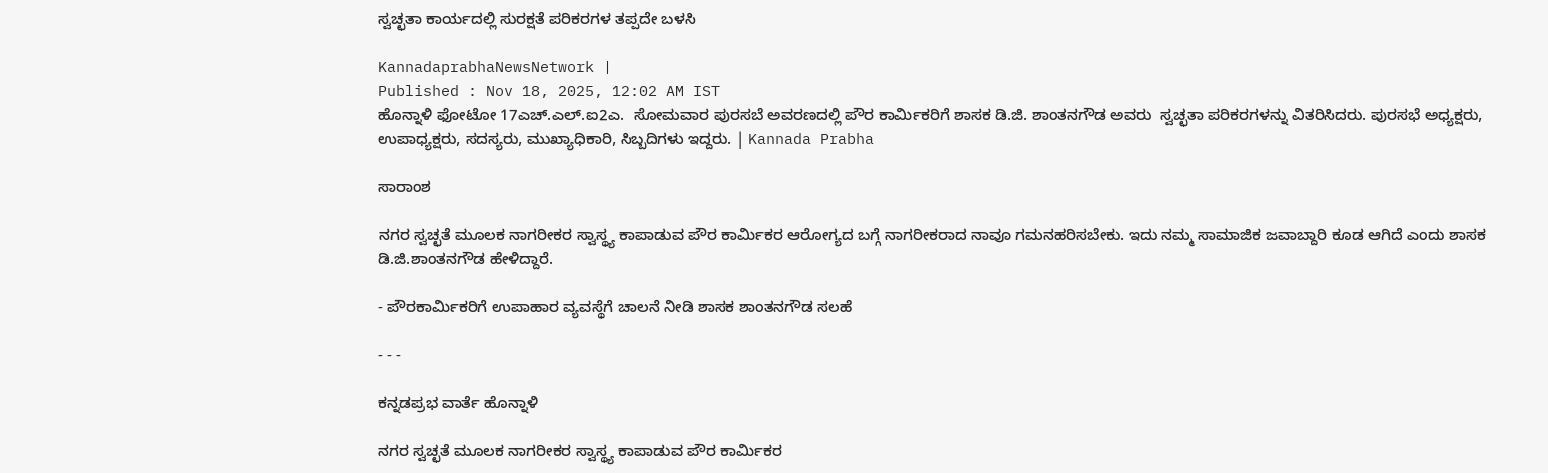ಸ್ವಚ್ಛತಾ ಕಾರ್ಯದಲ್ಲಿ ಸುರಕ್ಷತೆ ಪರಿಕರಗಳ ತಪ್ಪದೇ ಬಳಸಿ

KannadaprabhaNewsNetwork |
Published : Nov 18, 2025, 12:02 AM IST
ಹೊನ್ನಾಳಿ ಫೋಟೋ 17ಎಚ್.ಎಲ್.ಐ2ಎ.  ಸೋಮವಾರ ಪುರಸಬೆ ಅವರಣದಲ್ಲಿ ಪೌರ ಕಾರ್ಮಿಕರಿಗೆ ಶಾಸಕ ಡಿ.ಜಿ. ಶಾಂತನಗೌಡ ಅವರು  ಸ್ವಚ್ಛತಾ ಪರಿಕರಗಳನ್ನು ವಿತರಿಸಿದರು. ಪುರಸಭೆ ಅಧ್ಯಕ್ಷರು, ಉಪಾಧ್ಯಕ್ಷರು, ಸದಸ್ಯರು, ಮುಖ್ಯಾಧಿಕಾರಿ, ಸಿಬ್ಬದಿಗಳು ಇದ್ದರು. | Kannada Prabha

ಸಾರಾಂಶ

ನಗರ ಸ್ವಚ್ಛತೆ ಮೂಲಕ ನಾಗರೀಕರ ಸ್ವಾಸ್ಥ್ಯ ಕಾಪಾಡುವ ಪೌರ ಕಾರ್ಮಿಕರ ಆರೋಗ್ಯದ ಬಗ್ಗೆ ನಾಗರೀಕರಾದ ನಾವೂ ಗಮನಹರಿಸಬೇಕು. ಇದು ನಮ್ಮ ಸಾಮಾಜಿಕ ಜವಾಬ್ದಾರಿ ಕೂಡ ಆಗಿದೆ ಎಂದು ಶಾಸಕ ಡಿ.ಜಿ.ಶಾಂತನಗೌಡ ಹೇಳಿದ್ದಾರೆ.

- ಪೌರಕಾರ್ಮಿಕರಿಗೆ ಉಪಾಹಾರ ವ್ಯವಸ್ಥೆಗೆ ಚಾಲನೆ ನೀಡಿ ಶಾಸಕ ಶಾಂತನಗೌಡ ಸಲಹೆ

- - -

ಕನ್ನಡಪ್ರಭ ವಾರ್ತೆ ಹೊನ್ನಾಳಿ

ನಗರ ಸ್ವಚ್ಛತೆ ಮೂಲಕ ನಾಗರೀಕರ ಸ್ವಾಸ್ಥ್ಯ ಕಾಪಾಡುವ ಪೌರ ಕಾರ್ಮಿಕರ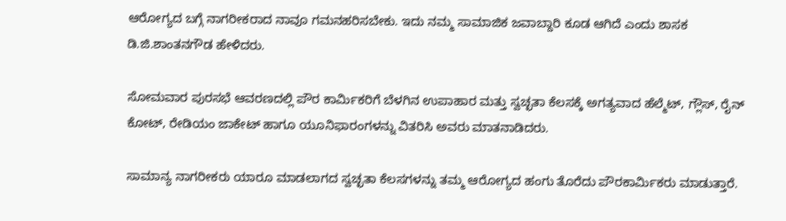ಆರೋಗ್ಯದ ಬಗ್ಗೆ ನಾಗರೀಕರಾದ ನಾವೂ ಗಮನಹರಿಸಬೇಕು. ಇದು ನಮ್ಮ ಸಾಮಾಜಿಕ ಜವಾಬ್ದಾರಿ ಕೂಡ ಆಗಿದೆ ಎಂದು ಶಾಸಕ ಡಿ.ಜಿ.ಶಾಂತನಗೌಡ ಹೇಳಿದರು.

ಸೋಮವಾರ ಪುರಸಭೆ ಆವರಣದಲ್ಲಿ ಪೌರ ಕಾರ್ಮಿಕರಿಗೆ ಬೆಳಗಿನ ಉಪಾಹಾರ ಮತ್ತು ಸ್ವಚ್ಛತಾ ಕೆಲಸಕ್ಕೆ ಅಗತ್ಯವಾದ ಹೆಲ್ಮೆಟ್, ಗ್ಲೌಸ್, ರೈನ್ ಕೋಟ್, ರೇಡಿಯಂ ಜಾಕೇಟ್ ಹಾಗೂ ಯೂನಿಫಾರಂಗಳನ್ನು ವಿತರಿಸಿ ಅವರು ಮಾತನಾಡಿದರು.

ಸಾಮಾನ್ಯ ನಾಗರೀಕರು ಯಾರೂ ಮಾಡಲಾಗದ ಸ್ವಚ್ಛತಾ ಕೆಲಸಗಳನ್ನು ತಮ್ಮ ಆರೋಗ್ಯದ ಹಂಗು ತೊರೆದು ಪೌರಕಾರ್ಮಿಕರು ಮಾಡುತ್ತಾರೆ.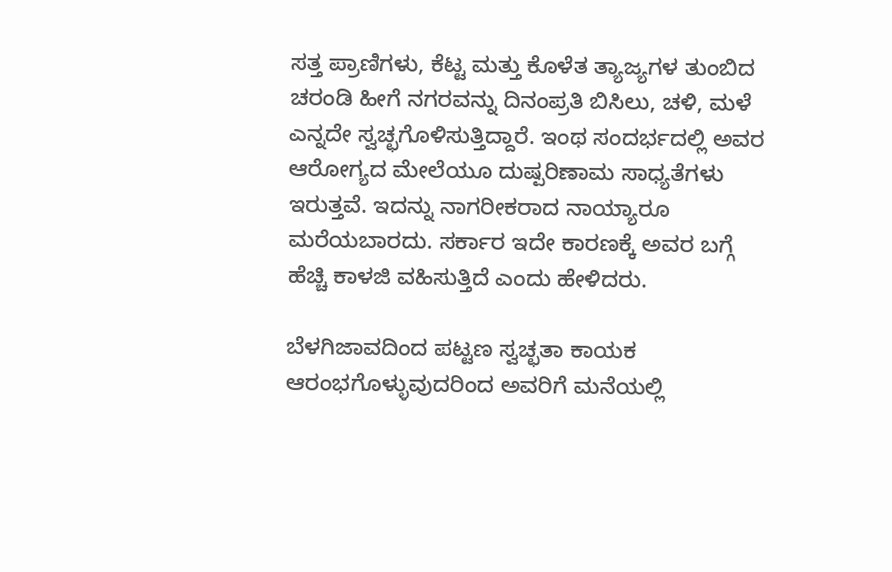ಸತ್ತ ಪ್ರಾಣಿಗಳು, ಕೆಟ್ಟ ಮತ್ತು ಕೊಳೆತ ತ್ಯಾಜ್ಯಗಳ ತುಂಬಿದ ಚರಂಡಿ ಹೀಗೆ ನಗರವನ್ನು ದಿನಂಪ್ರತಿ ಬಿಸಿಲು, ಚಳಿ, ಮಳೆ ಎನ್ನದೇ ಸ್ವಚ್ಛಗೊಳಿಸುತ್ತಿದ್ದಾರೆ. ಇಂಥ ಸಂದರ್ಭದಲ್ಲಿ ಅವರ ಆರೋಗ್ಯದ ಮೇಲೆಯೂ ದುಷ್ಪರಿಣಾಮ ಸಾಧ್ಯತೆಗಳು ಇರುತ್ತವೆ. ಇದನ್ನು ನಾಗರೀಕರಾದ ನಾಯ್ಯಾರೂ ಮರೆಯಬಾರದು. ಸರ್ಕಾರ ಇದೇ ಕಾರಣಕ್ಕೆ ಅವರ ಬಗ್ಗೆ ಹೆಚ್ಚಿ ಕಾಳಜಿ ವಹಿಸುತ್ತಿದೆ ಎಂದು ಹೇಳಿದರು.

ಬೆಳಗಿಜಾವದಿಂದ ಪಟ್ಟಣ ಸ್ವಚ್ಛತಾ ಕಾಯಕ ಆರಂಭಗೊಳ್ಳುವುದರಿಂದ ಅವರಿಗೆ ಮನೆಯಲ್ಲಿ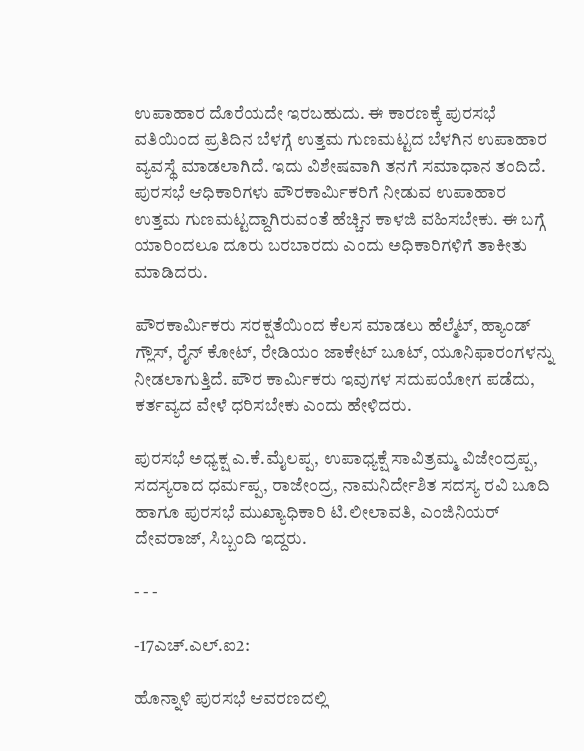ಉಪಾಹಾರ ದೊರೆಯದೇ ಇರಬಹುದು. ಈ ಕಾರಣಕ್ಕೆ ಪುರಸಭೆ ವತಿಯಿಂದ ಪ್ರತಿದಿನ ಬೆಳಗ್ಗೆ ಉತ್ತಮ ಗುಣಮಟ್ಟದ ಬೆಳಗಿನ ಉಪಾಹಾರ ವ್ಯವಸ್ಥೆ ಮಾಡಲಾಗಿದೆ. ಇದು ವಿಶೇಷವಾಗಿ ತನಗೆ ಸಮಾಧಾನ ತಂದಿದೆ. ಪುರಸಭೆ ಆಧಿಕಾರಿಗಳು ಪೌರಕಾರ್ಮಿಕರಿಗೆ ನೀಡುವ ಉಪಾಹಾರ ಉತ್ತಮ ಗುಣಮಟ್ಟದ್ದಾಗಿರುವಂತೆ ಹೆಚ್ಚಿನ ಕಾಳಜಿ ವಹಿಸಬೇಕು. ಈ ಬಗ್ಗೆ ಯಾರಿಂದಲೂ ದೂರು ಬರಬಾರದು ಎಂದು ಅಧಿಕಾರಿಗಳಿಗೆ ತಾಕೀತು ಮಾಡಿದರು.

ಪೌರಕಾರ್ಮಿಕರು ಸರಕ್ಷತೆಯಿಂದ ಕೆಲಸ ಮಾಡಲು ಹೆಲ್ಮೆಟ್, ಹ್ಯಾಂಡ್ ಗ್ಲೌಸ್, ರೈನ್ ಕೋಟ್, ರೇಡಿಯಂ ಜಾಕೇಟ್ ಬೂಟ್, ಯೂನಿಫಾರಂಗಳನ್ನು ನೀಡಲಾಗುತ್ತಿದೆ. ಪೌರ ಕಾರ್ಮಿಕರು ಇವುಗಳ ಸದುಪಯೋಗ ಪಡೆದು, ಕರ್ತವ್ಯದ ವೇಳೆ ಧರಿಸಬೇಕು ಎಂದು ಹೇಳಿದರು.

ಪುರಸಭೆ ಅಧ್ಯಕ್ಷ ಎ.ಕೆ.ಮೈಲಪ್ಪ, ಉಪಾಧ್ಯಕ್ಷೆ ಸಾವಿತ್ರಮ್ಮ ವಿಜೇಂದ್ರಪ್ಪ, ಸದಸ್ಯರಾದ ಧರ್ಮಪ್ಪ, ರಾಜೇಂದ್ರ, ನಾಮನಿರ್ದೇಶಿತ ಸದಸ್ಯ ರವಿ ಬೂದಿ ಹಾಗೂ ಪುರಸಭೆ ಮುಖ್ಯಾಧಿಕಾರಿ ಟಿ.ಲೀಲಾವತಿ, ಎಂಜಿನಿಯರ್ ದೇವರಾಜ್, ಸಿಬ್ಬಂದಿ ಇದ್ದರು.

- - -

-17ಎಚ್.ಎಲ್.ಐ2:

ಹೊನ್ನಾಳಿ ಪುರಸಭೆ ಆವರಣದಲ್ಲಿ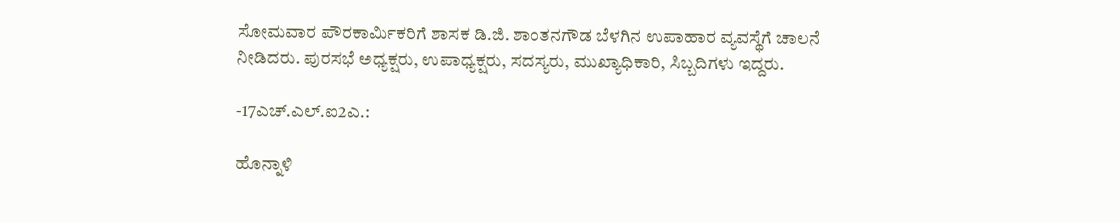ಸೋಮವಾರ ಪೌರಕಾರ್ಮಿಕರಿಗೆ ಶಾಸಕ ಡಿ.ಜಿ. ಶಾಂತನಗೌಡ ಬೆಳಗಿನ ಉಪಾಹಾರ ವ್ಯವಸ್ಥೆಗೆ ಚಾಲನೆ ನೀಡಿದರು. ಪುರಸಭೆ ಅಧ್ಯಕ್ಷರು, ಉಪಾಧ್ಯಕ್ಷರು, ಸದಸ್ಯರು, ಮುಖ್ಯಾಧಿಕಾರಿ, ಸಿಬ್ಬದಿಗಳು ಇದ್ದರು.

-17ಎಚ್.ಎಲ್.ಐ2ಎ.:

ಹೊನ್ನಾಳಿ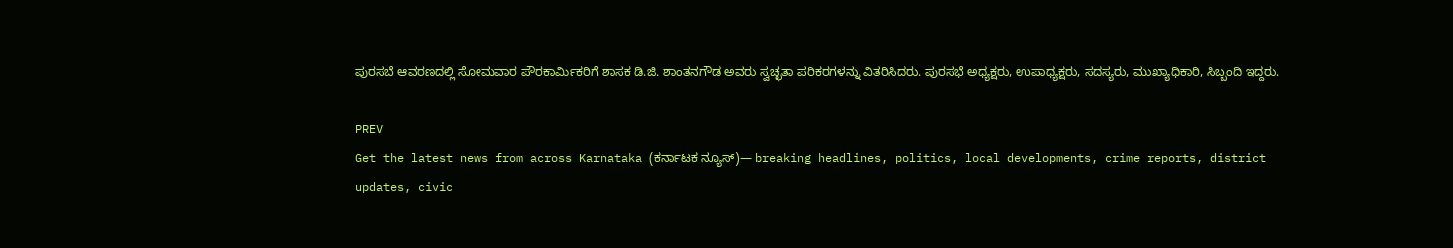ಪುರಸಬೆ ಆವರಣದಲ್ಲಿ ಸೋಮವಾರ ಪೌರಕಾರ್ಮಿಕರಿಗೆ ಶಾಸಕ ಡಿ.ಜಿ. ಶಾಂತನಗೌಡ ಅವರು ಸ್ವಚ್ಛತಾ ಪರಿಕರಗಳನ್ನು ವಿತರಿಸಿದರು. ಪುರಸಭೆ ಅಧ್ಯಕ್ಷರು, ಉಪಾಧ್ಯಕ್ಷರು, ಸದಸ್ಯರು, ಮುಖ್ಯಾಧಿಕಾರಿ, ಸಿಬ್ಬಂದಿ ಇದ್ದರು.

PREV
Get the latest news from across Karnataka (ಕರ್ನಾಟಕ ನ್ಯೂಸ್)— breaking headlines, politics, local developments, crime reports, district updates, civic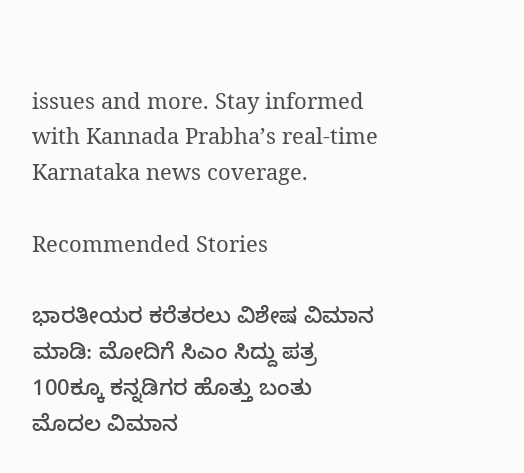issues and more. Stay informed with Kannada Prabha’s real‑time Karnataka news coverage.

Recommended Stories

ಭಾರತೀಯರ ಕರೆತರಲು ವಿಶೇಷ ವಿಮಾನ ಮಾಡಿ: ಮೋದಿಗೆ ಸಿಎಂ ಸಿದ್ದು ಪತ್ರ
100ಕ್ಕೂ ಕನ್ನಡಿಗರ ಹೊತ್ತು ಬಂತು ಮೊದಲ ವಿಮಾನ